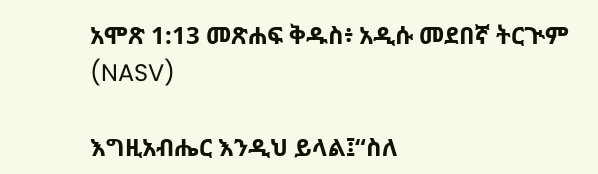አሞጽ 1:13 መጽሐፍ ቅዱስ፥ አዲሱ መደበኛ ትርጒም (NASV)

እግዚአብሔር እንዲህ ይላል፤“ስለ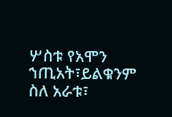ሦስቱ የአሞን ኀጢአት፣ይልቁንም ስለ አራቱ፣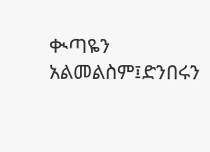ቊጣዬን አልመልስም፤ድንበሩን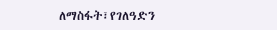ለማስፋት፣የገለዓድን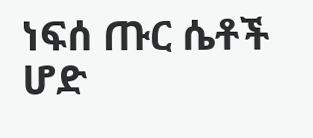ነፍሰ ጡር ሴቶች ሆድ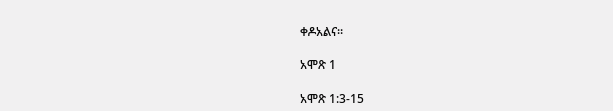ቀዶአልና።

አሞጽ 1

አሞጽ 1:3-15